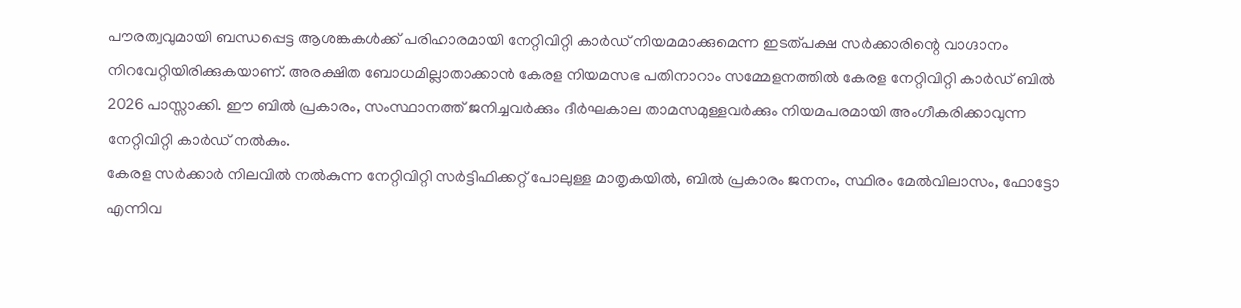പൗരത്വവുമായി ബന്ധപ്പെട്ട ആശങ്കകൾക്ക് പരിഹാരമായി നേറ്റിവിറ്റി കാർഡ് നിയമമാക്കുമെന്ന ഇടത്പക്ഷ സർക്കാരിന്റെ വാഗ്ദാനം നിറവേറ്റിയിരിക്കുകയാണ്. അരക്ഷിത ബോധമില്ലാതാക്കാൻ കേരള നിയമസഭ പതിനാറാം സമ്മേളനത്തിൽ കേരള നേറ്റിവിറ്റി കാർഡ് ബിൽ 2026 പാസ്സാക്കി. ഈ ബിൽ പ്രകാരം, സംസ്ഥാനത്ത് ജനിച്ചവർക്കും ദീർഘകാല താമസമുള്ളവർക്കും നിയമപരമായി അംഗീകരിക്കാവുന്ന നേറ്റിവിറ്റി കാർഡ് നൽകും.
കേരള സർക്കാർ നിലവിൽ നൽകുന്ന നേറ്റിവിറ്റി സർട്ടിഫിക്കറ്റ് പോലുള്ള മാതൃകയിൽ, ബിൽ പ്രകാരം ജനനം, സ്ഥിരം മേൽവിലാസം, ഫോട്ടോ എന്നിവ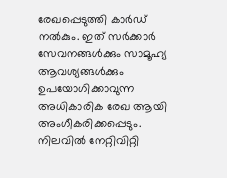രേഖപ്പെടുത്തി കാർഡ് നൽകും. ഇത് സർക്കാർ സേവനങ്ങൾക്കും സാമൂഹ്യ ആവശ്യങ്ങൾക്കും ഉപയോഗിക്കാവുന്ന അധികാരിക രേഖ ആയി അംഗീകരിക്കപ്പെടും. നിലവിൽ നേറ്റിവിറ്റി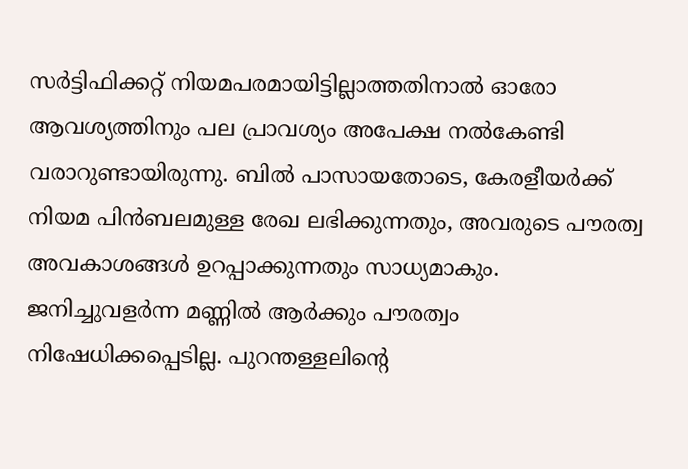സർട്ടിഫിക്കറ്റ് നിയമപരമായിട്ടില്ലാത്തതിനാൽ ഓരോ ആവശ്യത്തിനും പല പ്രാവശ്യം അപേക്ഷ നൽകേണ്ടി വരാറുണ്ടായിരുന്നു. ബിൽ പാസായതോടെ, കേരളീയർക്ക് നിയമ പിൻബലമുള്ള രേഖ ലഭിക്കുന്നതും, അവരുടെ പൗരത്വ അവകാശങ്ങൾ ഉറപ്പാക്കുന്നതും സാധ്യമാകും.
ജനിച്ചുവളർന്ന മണ്ണിൽ ആർക്കും പൗരത്വം നിഷേധിക്കപ്പെടില്ല. പുറന്തള്ളലിന്റെ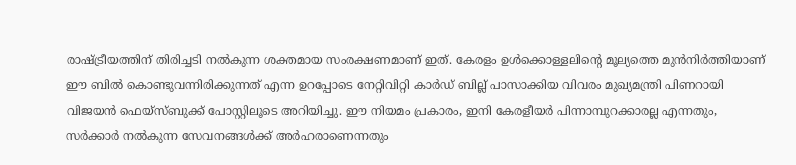രാഷ്ട്രീയത്തിന് തിരിച്ചടി നൽകുന്ന ശക്തമായ സംരക്ഷണമാണ് ഇത്. കേരളം ഉൾക്കൊള്ളലിന്റെ മൂല്യത്തെ മുൻനിർത്തിയാണ് ഈ ബിൽ കൊണ്ടുവന്നിരിക്കുന്നത് എന്ന ഉറപ്പോടെ നേറ്റിവിറ്റി കാർഡ് ബില്ല് പാസാക്കിയ വിവരം മുഖ്യമന്ത്രി പിണറായി വിജയൻ ഫെയ്സ്ബുക്ക് പോസ്റ്റിലൂടെ അറിയിച്ചു. ഈ നിയമം പ്രകാരം, ഇനി കേരളീയർ പിന്നാമ്പുറക്കാരല്ല എന്നതും, സർക്കാർ നൽകുന്ന സേവനങ്ങൾക്ക് അർഹരാണെന്നതും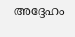അദ്ദേഹം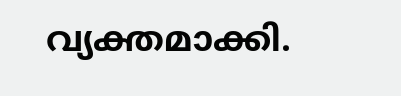വ്യക്തമാക്കി.